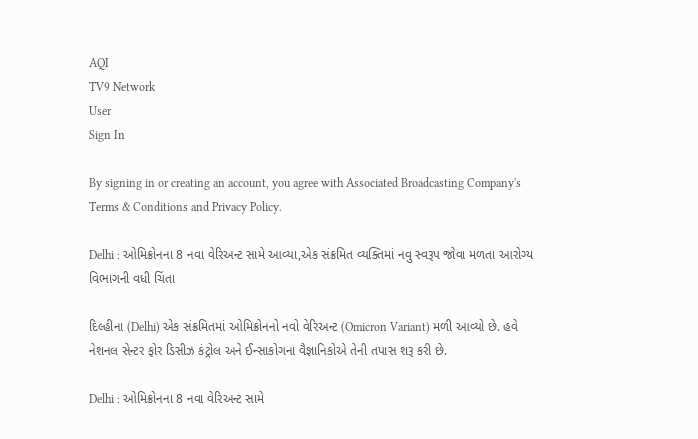AQI
TV9 Network
User
Sign In

By signing in or creating an account, you agree with Associated Broadcasting Company's Terms & Conditions and Privacy Policy.

Delhi : ઓમિક્રોનના 8 નવા વેરિઅન્ટ સામે આવ્યા,એક સંક્રમિત વ્યક્તિમાં નવુ સ્વરૂપ જોવા મળતા આરોગ્ય વિભાગની વધી ચિંતા

દિલ્હીના (Delhi) એક સંક્રમિતમાં ઓમિક્રોનનો નવો વેરિઅન્ટ (Omicron Variant) મળી આવ્યો છે. હવે નેશનલ સેન્ટર ફોર ડિસીઝ કંટ્રોલ અને ઈન્સાકોગના વૈજ્ઞાનિકોએ તેની તપાસ શરૂ કરી છે.

Delhi : ઓમિક્રોનના 8 નવા વેરિઅન્ટ સામે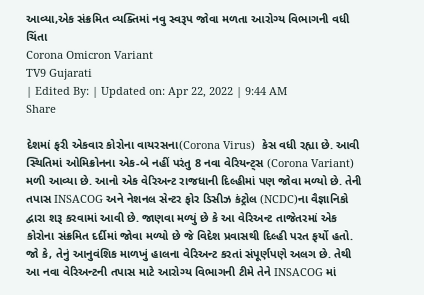આવ્યા,એક સંક્રમિત વ્યક્તિમાં નવુ સ્વરૂપ જોવા મળતા આરોગ્ય વિભાગની વધી ચિંતા
Corona Omicron Variant
TV9 Gujarati
| Edited By: | Updated on: Apr 22, 2022 | 9:44 AM
Share

દેશમાં ફરી એકવાર કોરોના વાયરસના(Corona Virus)  કેસ વધી રહ્યા છે. આવી સ્થિતિમાં ઓમિક્રોનના એક-બે નહીં પરંતુ 8 નવા વેરિયન્ટ્સ (Corona Variant) મળી આવ્યા છે. આનો એક વેરિઅન્ટ રાજધાની દિલ્હીમાં પણ જોવા મળ્યો છે. તેની તપાસ INSACOG અને નેશનલ સેન્ટર ફોર ડિસીઝ કંટ્રોલ (NCDC)ના વૈજ્ઞાનિકો દ્વારા શરૂ કરવામાં આવી છે. જાણવા મળ્યું છે કે આ વેરિઅન્ટ તાજેતરમાં એક કોરોના સંક્રમિત દર્દીમાં જોવા મળ્યો છે જે વિદેશ પ્રવાસથી દિલ્હી પરત ફર્યો હતો. જો કે, તેનું આનુવંશિક માળખું હાલના વેરિઅન્ટ કરતાં સંપૂર્ણપણે અલગ છે. તેથી આ નવા વેરિઅન્ટની તપાસ માટે આરોગ્ય વિભાગની ટીમે તેને INSACOG માં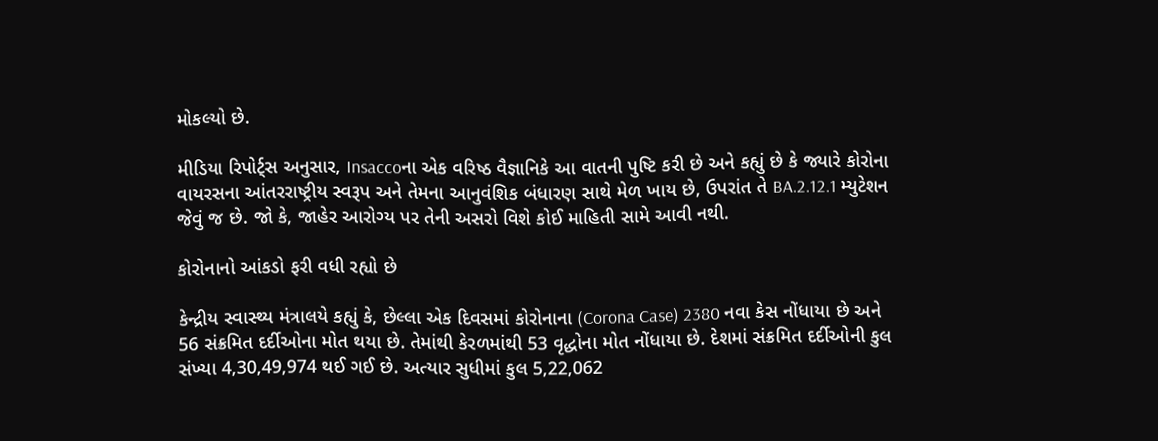મોકલ્યો છે.

મીડિયા રિપોર્ટ્સ અનુસાર, Insaccoના એક વરિષ્ઠ વૈજ્ઞાનિકે આ વાતની પુષ્ટિ કરી છે અને કહ્યું છે કે જ્યારે કોરોના વાયરસના આંતરરાષ્ટ્રીય સ્વરૂપ અને તેમના આનુવંશિક બંધારણ સાથે મેળ ખાય છે, ઉપરાંત તે BA.2.12.1 મ્યુટેશન જેવું જ છે. જો કે, જાહેર આરોગ્ય પર તેની અસરો વિશે કોઈ માહિતી સામે આવી નથી.

કોરોનાનો આંકડો ફરી વધી રહ્યો છે

કેન્દ્રીય સ્વાસ્થ્ય મંત્રાલયે કહ્યું કે, છેલ્લા એક દિવસમાં કોરોનાના (Corona Case) 2380 નવા કેસ નોંધાયા છે અને 56 સંક્રમિત દર્દીઓના મોત થયા છે. તેમાંથી કેરળમાંથી 53 વૃદ્ધોના મોત નોંધાયા છે. દેશમાં સંક્રમિત દર્દીઓની કુલ સંખ્યા 4,30,49,974 થઈ ગઈ છે. અત્યાર સુધીમાં કુલ 5,22,062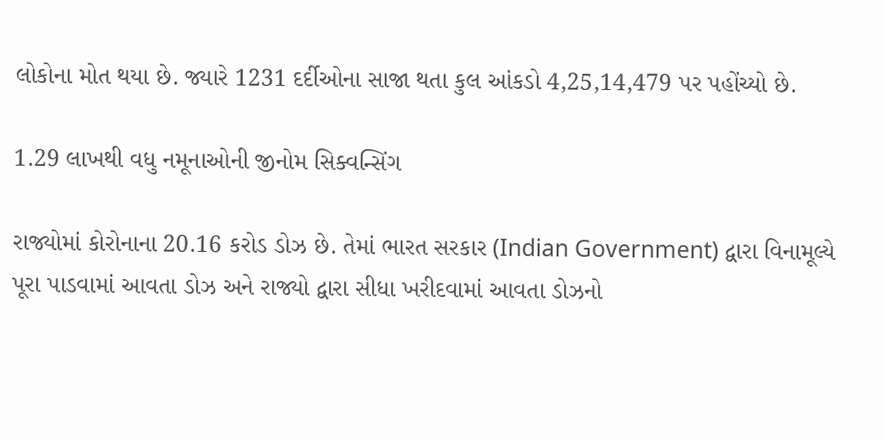લોકોના મોત થયા છે. જ્યારે 1231 દર્દીઓના સાજા થતા કુલ આંકડો 4,25,14,479 પર પહોંચ્યો છે.

1.29 લાખથી વધુ નમૂનાઓની જીનોમ સિક્વન્સિંગ

રાજ્યોમાં કોરોનાના 20.16 કરોડ ડોઝ છે. તેમાં ભારત સરકાર (Indian Government) દ્વારા વિનામૂલ્યે પૂરા પાડવામાં આવતા ડોઝ અને રાજ્યો દ્વારા સીધા ખરીદવામાં આવતા ડોઝનો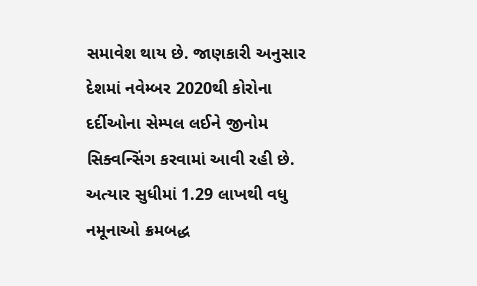સમાવેશ થાય છે. જાણકારી અનુસાર દેશમાં નવેમ્બર 2020થી કોરોના દર્દીઓના સેમ્પલ લઈને જીનોમ સિક્વન્સિંગ કરવામાં આવી રહી છે. અત્યાર સુધીમાં 1.29 લાખથી વધુ નમૂનાઓ ક્રમબદ્ધ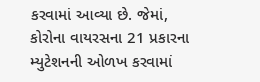કરવામાં આવ્યા છે. જેમાં, કોરોના વાયરસના 21 પ્રકારના મ્યુટેશનની ઓળખ કરવામાં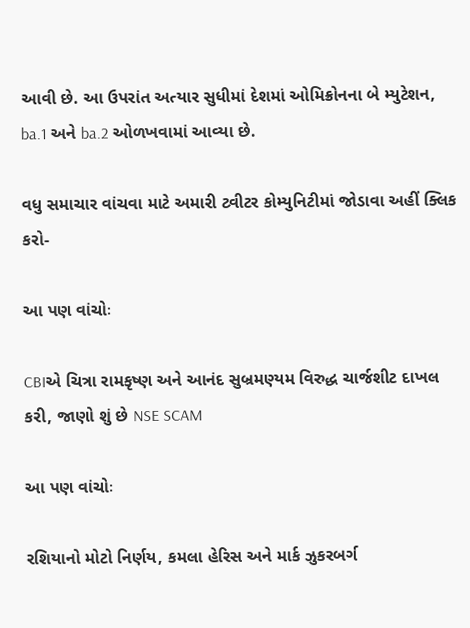આવી છે. આ ઉપરાંત અત્યાર સુધીમાં દેશમાં ઓમિક્રોનના બે મ્યુટેશન, ba.1 અને ba.2 ઓળખવામાં આવ્યા છે.

વધુ સમાચાર વાંચવા માટે અમારી ટ્વીટર કોમ્યુનિટીમાં જોડાવા અહીં ક્લિક કરો-

આ પણ વાંચોઃ

CBIએ ચિત્રા રામકૃષ્ણ અને આનંદ સુબ્રમણ્યમ વિરુદ્ધ ચાર્જશીટ દાખલ કરી, જાણો શું છે NSE SCAM

આ પણ વાંચોઃ

રશિયાનો મોટો નિર્ણય, કમલા હેરિસ અને માર્ક ઝુકરબર્ગ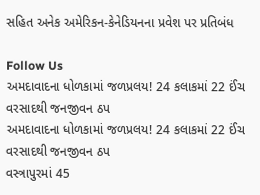સહિત અનેક અમેરિકન-કેનેડિયનના પ્રવેશ પર પ્રતિબંધ

Follow Us
અમદાવાદના ધોળકામાં જળપ્રલય! 24 કલાકમાં 22 ઈંચ વરસાદથી જનજીવન ઠપ
અમદાવાદના ધોળકામાં જળપ્રલય! 24 કલાકમાં 22 ઈંચ વરસાદથી જનજીવન ઠપ
વસ્ત્રાપુરમાં 45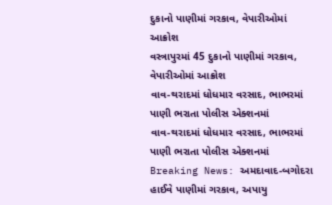દુકાનો પાણીમાં ગરકાવ, વેપારીઓમાં આક્રોશ
વસ્ત્રાપુરમાં 45 દુકાનો પાણીમાં ગરકાવ, વેપારીઓમાં આક્રોશ
વાવ-થરાદમાં ધોધમાર વરસાદ, ભાભરમાં પાણી ભરાતા પોલીસ એક્શનમાં
વાવ-થરાદમાં ધોધમાર વરસાદ, ભાભરમાં પાણી ભરાતા પોલીસ એક્શનમાં
Breaking News: અમદાવાદ-બગોદરા હાઈવે પાણીમાં ગરકાવ, અપાયુ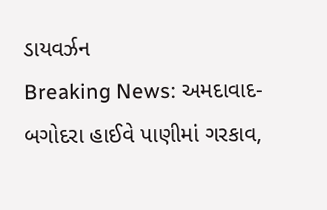ડાયવર્ઝન
Breaking News: અમદાવાદ-બગોદરા હાઈવે પાણીમાં ગરકાવ,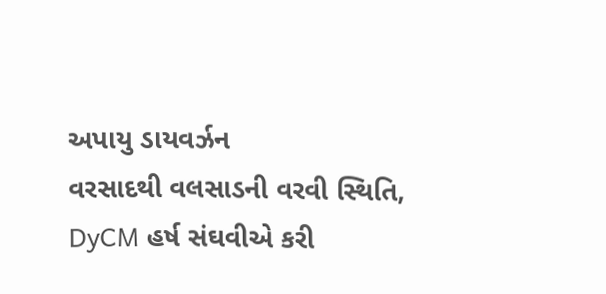અપાયુ ડાયવર્ઝન
વરસાદથી વલસાડની વરવી સ્થિતિ, DyCM હર્ષ સંઘવીએ કરી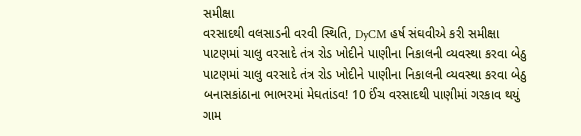સમીક્ષા
વરસાદથી વલસાડની વરવી સ્થિતિ, DyCM હર્ષ સંઘવીએ કરી સમીક્ષા
પાટણમાં ચાલુ વરસાદે તંત્ર રોડ ખોદીને પાણીના નિકાલની વ્યવસ્થા કરવા બેઠુ
પાટણમાં ચાલુ વરસાદે તંત્ર રોડ ખોદીને પાણીના નિકાલની વ્યવસ્થા કરવા બેઠુ
બનાસકાંઠાના ભાભરમાં મેઘતાંડવ! 10 ઈંચ વરસાદથી પાણીમાં ગરકાવ થયું ગામ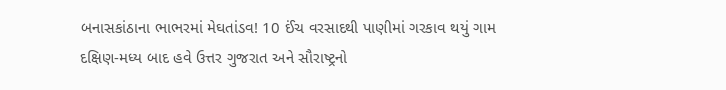બનાસકાંઠાના ભાભરમાં મેઘતાંડવ! 10 ઈંચ વરસાદથી પાણીમાં ગરકાવ થયું ગામ
દક્ષિણ-મધ્ય બાદ હવે ઉત્તર ગુજરાત અને સૌરાષ્ટ્રનો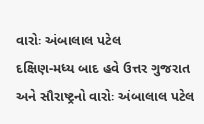વારોઃ અંબાલાલ પટેલ
દક્ષિણ-મધ્ય બાદ હવે ઉત્તર ગુજરાત અને સૌરાષ્ટ્રનો વારોઃ અંબાલાલ પટેલ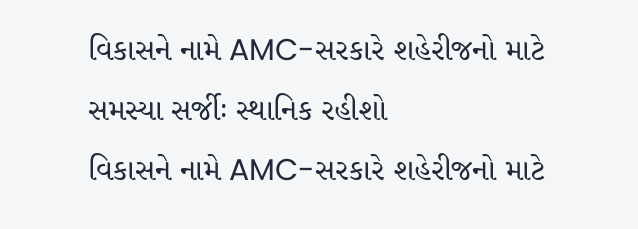વિકાસને નામે AMC-સરકારે શહેરીજનો માટે સમસ્યા સર્જીઃ સ્થાનિક રહીશો
વિકાસને નામે AMC-સરકારે શહેરીજનો માટે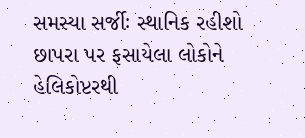સમસ્યા સર્જીઃ સ્થાનિક રહીશો
છાપરા પર ફસાયેલા લોકોને હેલિકોપ્ટરથી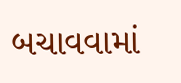બચાવવામાં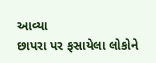આવ્યા
છાપરા પર ફસાયેલા લોકોને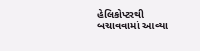હેલિકોપ્ટરથી બચાવવામાં આવ્યા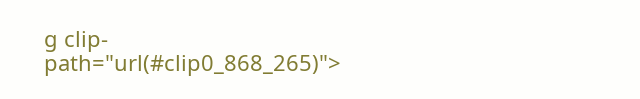g clip-path="url(#clip0_868_265)">